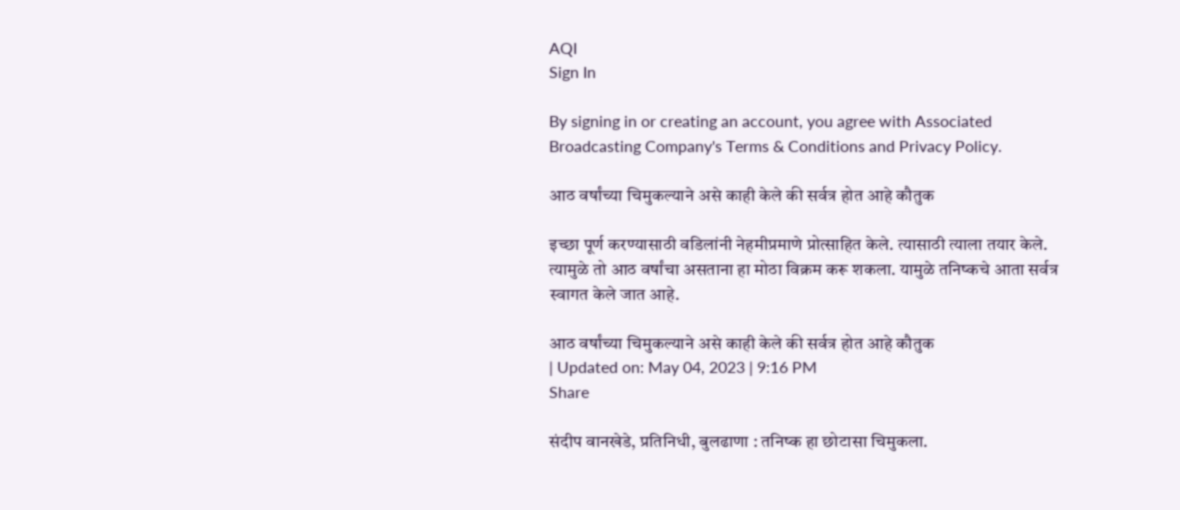AQI
Sign In

By signing in or creating an account, you agree with Associated Broadcasting Company's Terms & Conditions and Privacy Policy.

आठ वर्षांच्या चिमुकल्याने असे काही केले की सर्वत्र होत आहे कौतुक

इच्छा पूर्ण करण्यासाठी वडिलांनी नेहमीप्रमाणे प्रोत्साहित केले. त्यासाठी त्याला तयार केले. त्यामुळे तो आठ वर्षांचा असताना हा मोठा विक्रम करू शकला. यामुळे तनिष्कचे आता सर्वत्र स्वागत केले जात आहे.

आठ वर्षांच्या चिमुकल्याने असे काही केले की सर्वत्र होत आहे कौतुक
| Updated on: May 04, 2023 | 9:16 PM
Share

संदीप वानखेडे, प्रतिनिधी, बुलढाणा : तनिष्क हा छोटासा चिमुकला.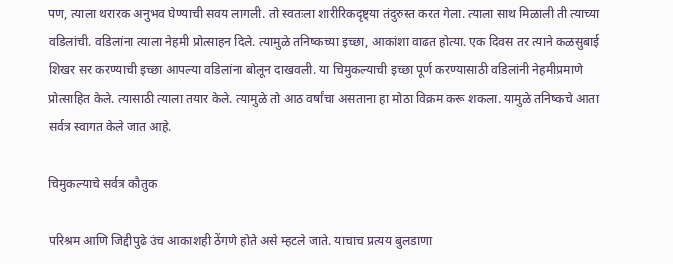पण, त्याला थरारक अनुभव घेण्याची सवय लागली. तो स्वतःला शारीरिकदृष्ट्या तंदुरुस्त करत गेला. त्याला साथ मिळाली ती त्याच्या वडिलांची. वडिलांना त्याला नेहमी प्रोत्साहन दिले. त्यामुळे तनिष्कच्या इच्छा, आकांशा वाढत होत्या. एक दिवस तर त्याने कळसुबाई शिखर सर करण्याची इच्छा आपल्या वडिलांना बोलून दाखवली. या चिमुकल्याची इच्छा पूर्ण करण्यासाठी वडिलांनी नेहमीप्रमाणे प्रोत्साहित केले. त्यासाठी त्याला तयार केले. त्यामुळे तो आठ वर्षांचा असताना हा मोठा विक्रम करू शकला. यामुळे तनिष्कचे आता सर्वत्र स्वागत केले जात आहे.

चिमुकल्याचे सर्वत्र कौतुक

परिश्रम आणि जिद्दीपुढे उंच आकाशही ठेंगणे होते असे म्हटले जाते. याचाच प्रत्यय बुलडाणा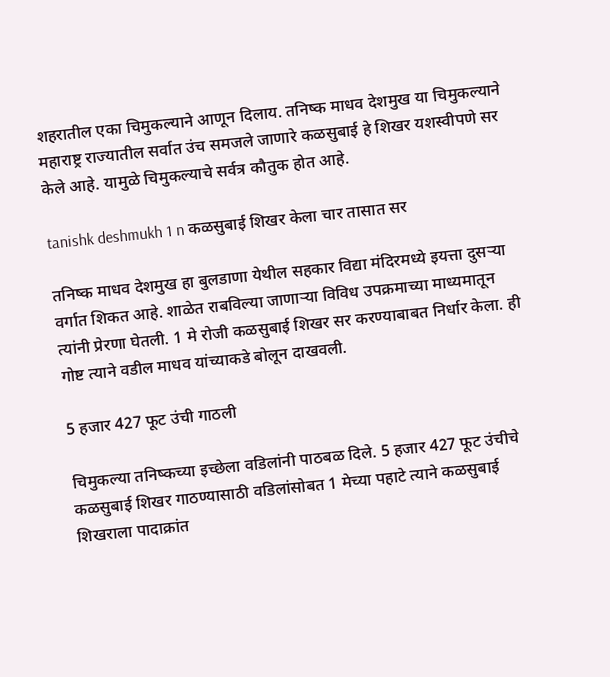शहरातील एका चिमुकल्याने आणून दिलाय. तनिष्क माधव देशमुख या चिमुकल्याने महाराष्ट्र राज्यातील सर्वात उंच समजले जाणारे कळसुबाई हे शिखर यशस्वीपणे सर केले आहे. यामुळे चिमुकल्याचे सर्वत्र कौतुक होत आहे.

tanishk deshmukh 1 n कळसुबाई शिखर केला चार तासात सर

तनिष्क माधव देशमुख हा बुलडाणा येथील सहकार विद्या मंदिरमध्ये इयत्ता दुसऱ्या वर्गात शिकत आहे. शाळेत राबविल्या जाणाऱ्या विविध उपक्रमाच्या माध्यमातून त्यांनी प्रेरणा घेतली. 1 मे रोजी कळसुबाई शिखर सर करण्याबाबत निर्धार केला. ही गोष्ट त्याने वडील माधव यांच्याकडे बोलून दाखवली.

5 हजार 427 फूट उंची गाठली

चिमुकल्या तनिष्कच्या इच्छेला वडिलांनी पाठबळ दिले. 5 हजार 427 फूट उंचीचे कळसुबाई शिखर गाठण्यासाठी वडिलांसोबत 1 मेच्या पहाटे त्याने कळसुबाई शिखराला पादाक्रांत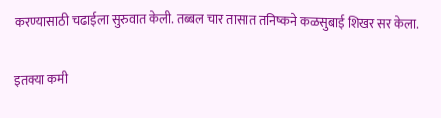करण्यासाठी चढाईला सुरुवात केली. तब्बल चार तासात तनिष्कने कळसुबाई शिखर सर केला.

इतक्या कमी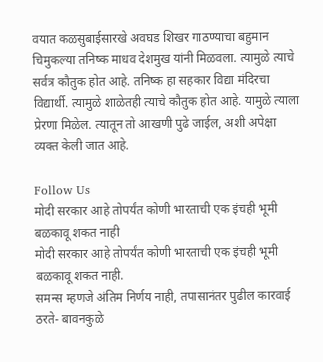वयात कळसुबाईसारखे अवघड शिखर गाठण्याचा बहुमान चिमुकल्या तनिष्क माधव देशमुख यांनी मिळवला. त्यामुळे त्याचे सर्वत्र कौतुक होत आहे. तनिष्क हा सहकार विद्या मंदिरचा विद्यार्थी. त्यामुळे शाळेतही त्याचे कौतुक होत आहे. यामुळे त्याला प्रेरणा मिळेल. त्यातून तो आखणी पुढे जाईल, अशी अपेक्षा व्यक्त केली जात आहे.

Follow Us
मोदी सरकार आहे तोपर्यंत कोणी भारताची एक इंचही भूमी बळकावू शकत नाही
मोदी सरकार आहे तोपर्यंत कोणी भारताची एक इंचही भूमी बळकावू शकत नाही.
समन्स म्हणजे अंतिम निर्णय नाही, तपासानंतर पुढील कारवाई ठरते- बावनकुळे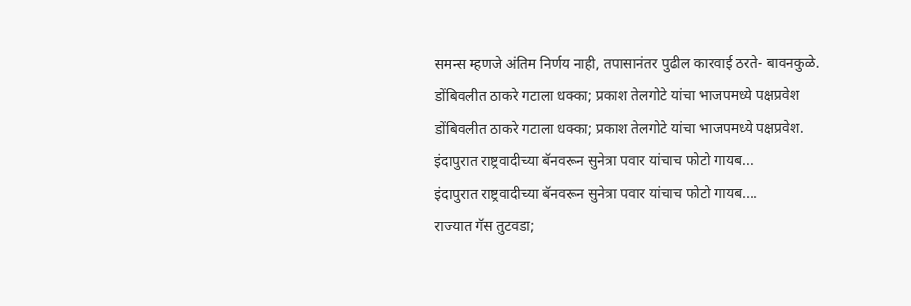समन्स म्हणजे अंतिम निर्णय नाही, तपासानंतर पुढील कारवाई ठरते- बावनकुळे.
डोंबिवलीत ठाकरे गटाला धक्का; प्रकाश तेलगोटे यांचा भाजपमध्ये पक्षप्रवेश
डोंबिवलीत ठाकरे गटाला धक्का; प्रकाश तेलगोटे यांचा भाजपमध्ये पक्षप्रवेश.
इंदापुरात राष्ट्रवादीच्या बॅनवरून सुनेत्रा पवार यांचाच फोटो गायब...
इंदापुरात राष्ट्रवादीच्या बॅनवरून सुनेत्रा पवार यांचाच फोटो गायब....
राज्यात गॅस तुटवडा;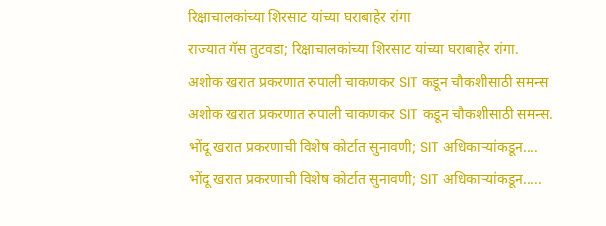रिक्षाचालकांच्या शिरसाट यांच्या घराबाहेर रांगा
राज्यात गॅस तुटवडा; रिक्षाचालकांच्या शिरसाट यांच्या घराबाहेर रांगा.
अशोक खरात प्रकरणात रुपाली चाकणकर SIT कडून चौकशीसाठी समन्स
अशोक खरात प्रकरणात रुपाली चाकणकर SIT कडून चौकशीसाठी समन्स.
भोंदू खरात प्रकरणाची विशेष कोर्टात सुनावणी; SIT अधिकाऱ्यांकडून....
भोंदू खरात प्रकरणाची विशेष कोर्टात सुनावणी; SIT अधिकाऱ्यांकडून.....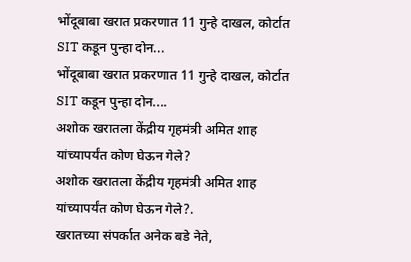भोंदूबाबा खरात प्रकरणात 11 गुन्हे दाखल, कोर्टात SIT कडून पुन्हा दोन...
भोंदूबाबा खरात प्रकरणात 11 गुन्हे दाखल, कोर्टात SIT कडून पुन्हा दोन....
अशोक खरातला केंद्रीय गृहमंत्री अमित शाह यांच्यापर्यंत कोण घेऊन गेले?
अशोक खरातला केंद्रीय गृहमंत्री अमित शाह यांच्यापर्यंत कोण घेऊन गेले?.
खरातच्या संपर्कात अनेक बडे नेते,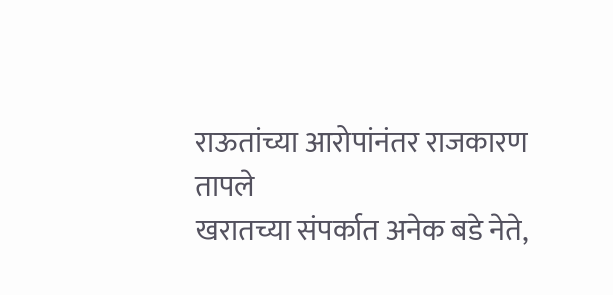राऊतांच्या आरोपांनंतर राजकारण तापले
खरातच्या संपर्कात अनेक बडे नेते,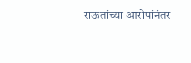राऊतांच्या आरोपांनंतर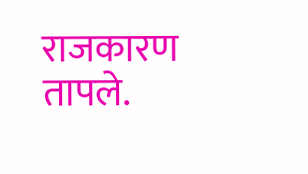राजकारण तापले.